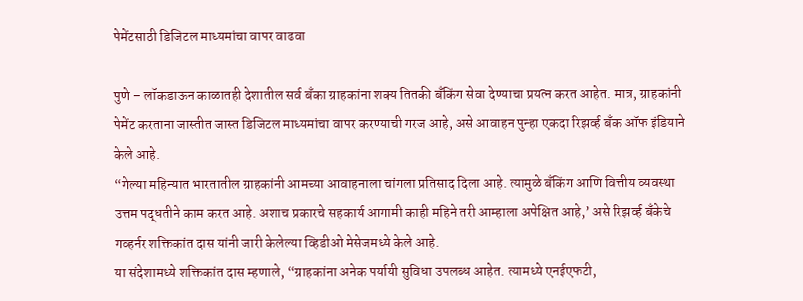पेमेंटसाठी डिजिटल माध्यमांचा वापर वाढवा

पुणे – लॉकडाऊन काळातही देशातील सर्व बॅंका ग्राहकांना शक्य तितकी बॅंकिंग सेवा देण्याचा प्रयत्न करत आहेत. मात्र, ग्राहकांनी पेमेंट करताना जास्तीत जास्त डिजिटल माध्यमांचा वापर करण्याची गरज आहे, असे आवाहन पुन्हा एकदा रिझर्व्ह बॅंक ऑफ इंडियाने केले आहे.
“गेल्या महिन्यात भारतातील ग्राहकांनी आमच्या आवाहनाला चांगला प्रतिसाद दिला आहे. त्यामुळे बॅंकिंग आणि वित्तीय व्यवस्था उत्तम पद्धतीने काम करत आहे. अशाच प्रकारचे सहकार्य आगामी काही महिने तरी आम्हाला अपेक्षित आहे,’ असे रिझर्व्ह बॅंकेचे गव्हर्नर शक्तिकांत दास यांनी जारी केलेल्या व्हिडीओ मेसेजमध्ये केले आहे.
या संदेशामध्ये शक्तिकांत दास म्हणाले, “ग्राहकांना अनेक पर्यायी सुविधा उपलब्ध आहेत. त्यामध्ये एनईएफटी,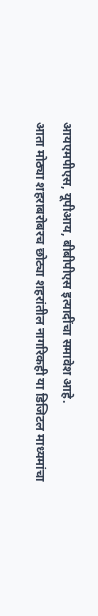आयएमपीएस, यूपीआय, बीबीपीएस इत्यादींचा समावेश आहे.
आता मोठ्या शहराबरोबरच छोट्या शहरांतील नागरिकही या डिजिटल माध्यमांचा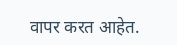वापर करत आहेत.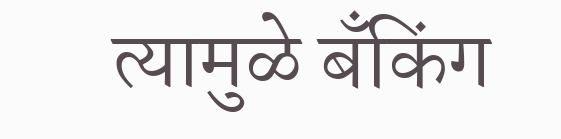त्यामुळे बॅंकिंग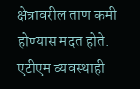क्षेत्रावरील ताण कमी होण्यास मदत होते. एटीएम व्यवस्थाही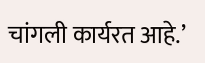चांगली कार्यरत आहे.’